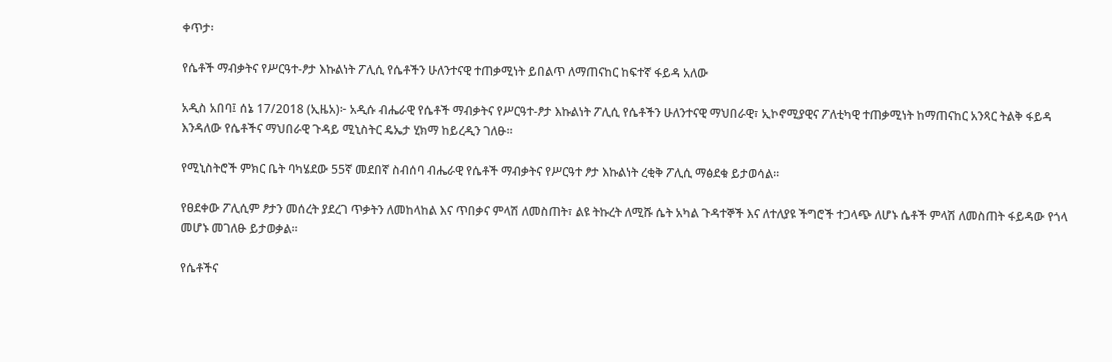ቀጥታ፡

የሴቶች ማብቃትና የሥርዓተ-ፆታ እኩልነት ፖሊሲ የሴቶችን ሁለንተናዊ ተጠቃሚነት ይበልጥ ለማጠናከር ከፍተኛ ፋይዳ አለው

አዲስ አበባ፤ ሰኔ 17/2018 (ኢዜአ)፦ አዲሱ ብሔራዊ የሴቶች ማብቃትና የሥርዓተ-ፆታ እኩልነት ፖሊሲ የሴቶችን ሁለንተናዊ ማህበራዊ፣ ኢኮኖሚያዊና ፖለቲካዊ ተጠቃሚነት ከማጠናከር አንጻር ትልቅ ፋይዳ እንዳለው የሴቶችና ማህበራዊ ጉዳይ ሚኒስትር ዴኤታ ሂክማ ከይረዲን ገለፁ።

የሚኒስትሮች ምክር ቤት ባካሄደው 55ኛ መደበኛ ስብሰባ ብሔራዊ የሴቶች ማብቃትና የሥርዓተ ፆታ እኩልነት ረቂቅ ፖሊሲ ማፅደቁ ይታወሳል።

የፀደቀው ፖሊሲም ፆታን መሰረት ያደረገ ጥቃትን ለመከላከል እና ጥበቃና ምላሽ ለመስጠት፣ ልዩ ትኩረት ለሚሹ ሴት አካል ጉዳተኞች እና ለተለያዩ ችግሮች ተጋላጭ ለሆኑ ሴቶች ምላሽ ለመስጠት ፋይዳው የጎላ መሆኑ መገለፁ ይታወቃል።

የሴቶችና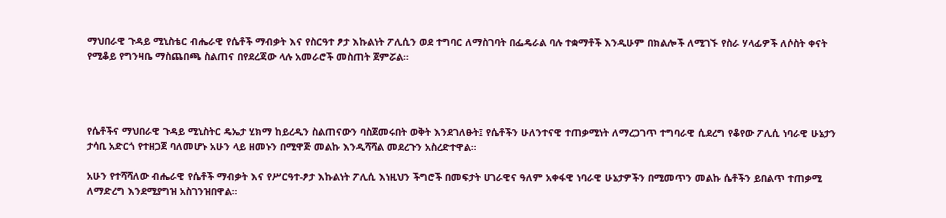ማህበራዊ ጉዳይ ሚኒስቴር ብሔራዊ የሴቶች ማብቃት እና የስርዓተ ፆታ እኩልነት ፖሊሲን ወደ ተግባር ለማስገባት በፌዴራል ባሉ ተቋማቶች እንዲሁም በክልሎች ለሚገኙ የስራ ሃላፊዎች ለሶስት ቀናት የሚቆይ የግንዛቤ ማስጨበጫ ስልጠና በየደረጃው ላሉ አመራሮች መስጠት ጀምሯል።




የሴቶችና ማህበራዊ ጉዳይ ሚኒስትር ዴኤታ ሂክማ ከይረዲን ስልጠናውን ባስጀመሩበት ወቅት እንደገለፁት፤ የሴቶችን ሁለንተናዊ ተጠቃሚነት ለማረጋገጥ ተግባራዊ ሲደረግ የቆየው ፖሊሲ ነባራዊ ሁኔታን ታሳቢ አድርጎ የተዘጋጀ ባለመሆኑ አሁን ላይ ዘመኑን በሚዋጅ መልኩ እንዲሻሻል መደረጉን አስረድተዋል።

አሁን የተሻሻለው ብሔራዊ የሴቶች ማብቃት እና የሥርዓተ-ፆታ እኩልነት ፖሊሲ እነዚህን ችግሮች በመፍታት ሀገራዊና ዓለም አቀፋዊ ነባራዊ ሁኔታዎችን በሚመጥን መልኩ ሴቶችን ይበልጥ ተጠቃሚ ለማድረግ እንደሚያግዝ አስገንዝበዋል።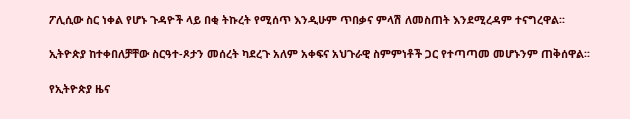ፖሊሲው ስር ነቀል የሆኑ ጉዳዮች ላይ በቂ ትኩረት የሚሰጥ እንዲሁም ጥበቃና ምላሽ ለመስጠት እንደሚረዳም ተናግረዋል፡፡

ኢትዮጵያ ከተቀበለቻቸው ስርዓተ-ጾታን መሰረት ካደረጉ አለም አቀፍና አህጉራዊ ስምምነቶች ጋር የተጣጣመ መሆኑንም ጠቅሰዋል፡፡

የኢትዮጵያ ዜና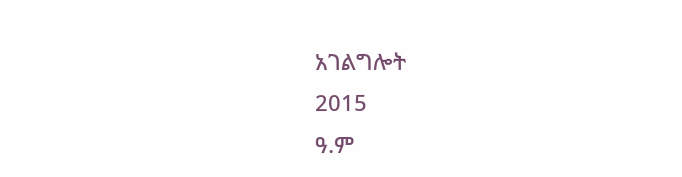አገልግሎት
2015
ዓ.ም